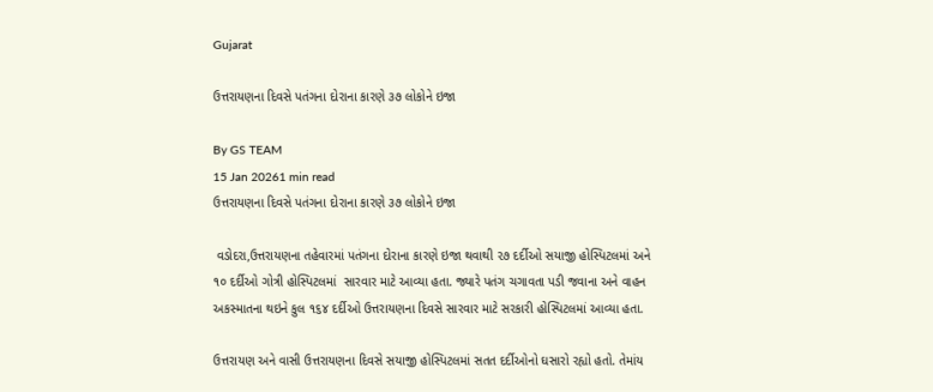Gujarat

ઉત્તરાયણના દિવસે પતંગના દોરાના કારણે ૩૭ લોકોને ઇજા

By GS TEAM
15 Jan 20261 min read
ઉત્તરાયણના દિવસે પતંગના દોરાના કારણે ૩૭ લોકોને ઇજા

 વડોદરા,ઉત્તરાયણના તહેવારમાં પતંગના દોરાના કારણે ઇજા થવાથી ૨૭ દર્દીઓ સયાજી હોસ્પિટલમાં અને ૧૦ દર્દીઓ ગોત્રી હોસ્પિટલમાં  સારવાર માટે આવ્યા હતા. જ્યારે પતંગ ચગાવતા પડી જવાના અને વાહન અકસ્માતના થઇને કુલ ૧૬૪ દર્દીઓ ઉત્તરાયણના દિવસે સારવાર માટે સરકારી હોસ્પિટલમાં આવ્યા હતા.

ઉત્તરાયણ અને વાસી ઉત્તરાયણના દિવસે સયાજી હોસ્પિટલમાં સતત દર્દીઓનો ઘસારો રહ્યો હતો. તેમાંય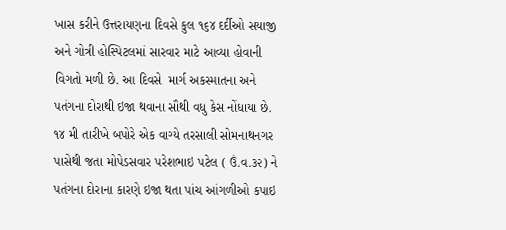ખાસ કરીને ઉત્તરાયણના દિવસે કુલ ૧૬૪ દર્દીઓ સયાજી અને ગોત્રી હોસ્પિટલમાં સારવાર માટે આવ્યા હોવાની વિગતો મળી છે. આ દિવસે  માર્ગ અકસ્માતના અને પતંગના દોરાથી ઇજા થવાના સૌથી વધુ કેસ નોંધાયા છે. ૧૪ મી તારીખે બપોરે એક વાગ્યે તરસાલી સોમનાથનગર પાસેથી જતા મોપેડસવાર પરેશભાઇ પટેલ ( ઉં.વ.૩૨) ને પતંગના દોરાના કારણે ઇજા થતા પાંચ આંગળીઓ કપાઇ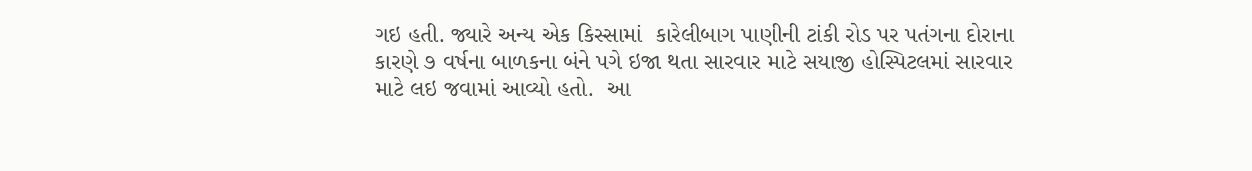ગઇ હતી. જ્યારે અન્ય એક કિસ્સામાં  કારેલીબાગ પાણીની ટાંકી રોડ પર પતંગના દોરાના કારણે ૭ વર્ષના બાળકના બંને પગે ઇજા થતા સારવાર માટે સયાજી હોસ્પિટલમાં સારવાર માટે લઇ જવામાં આવ્યો હતો.  આ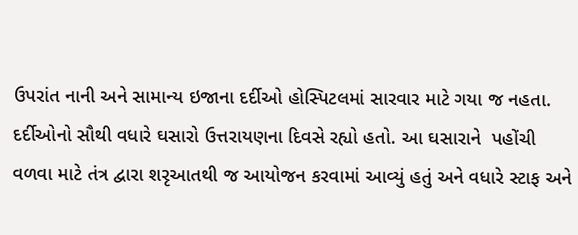ઉપરાંત નાની અને સામાન્ય ઇજાના દર્દીઓ હોસ્પિટલમાં સારવાર માટે ગયા જ નહતા. દર્દીઓનો સૌથી વધારે ઘસારો ઉત્તરાયણના દિવસે રહ્યો હતો. આ ઘસારાને  પહોંચી વળવા માટે તંત્ર દ્વારા શરૃઆતથી જ આયોજન કરવામાં આવ્યું હતું અને વધારે સ્ટાફ અને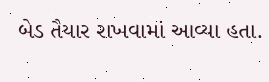બેડ તૈયાર રાખવામાં આવ્યા હતા.